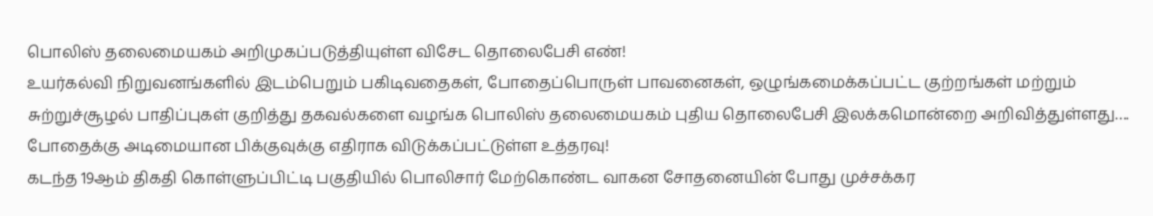பொலிஸ் தலைமையகம் அறிமுகப்படுத்தியுள்ள விசேட தொலைபேசி எண்!
உயர்கல்வி நிறுவனங்களில் இடம்பெறும் பகிடிவதைகள், போதைப்பொருள் பாவனைகள், ஒழுங்கமைக்கப்பட்ட குற்றங்கள் மற்றும் சுற்றுச்சூழல் பாதிப்புகள் குறித்து தகவல்களை வழங்க பொலிஸ் தலைமையகம் புதிய தொலைபேசி இலக்கமொன்றை அறிவித்துள்ளது….
போதைக்கு அடிமையான பிக்குவுக்கு எதிராக விடுக்கப்பட்டுள்ள உத்தரவு!
கடந்த 19ஆம் திகதி கொள்ளுப்பிட்டி பகுதியில் பொலிசார் மேற்கொண்ட வாகன சோதனையின் போது முச்சக்கர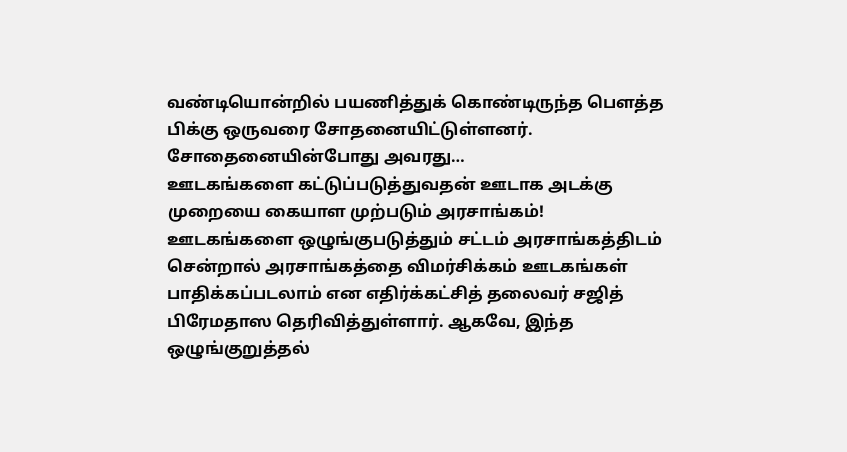வண்டியொன்றில் பயணித்துக் கொண்டிருந்த பௌத்த பிக்கு ஒருவரை சோதனையிட்டுள்ளனர். சோதைனையின்போது அவரது…
ஊடகங்களை கட்டுப்படுத்துவதன் ஊடாக அடக்கு முறையை கையாள முற்படும் அரசாங்கம்!
ஊடகங்களை ஒழுங்குபடுத்தும் சட்டம் அரசாங்கத்திடம் சென்றால் அரசாங்கத்தை விமர்சிக்கம் ஊடகங்கள் பாதிக்கப்படலாம் என எதிர்க்கட்சித் தலைவர் சஜித் பிரேமதாஸ தெரிவித்துள்ளார். ஆகவே, இந்த ஒழுங்குறுத்தல்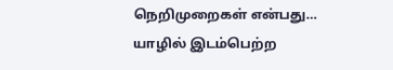நெறிமுறைகள் என்பது…
யாழில் இடம்பெற்ற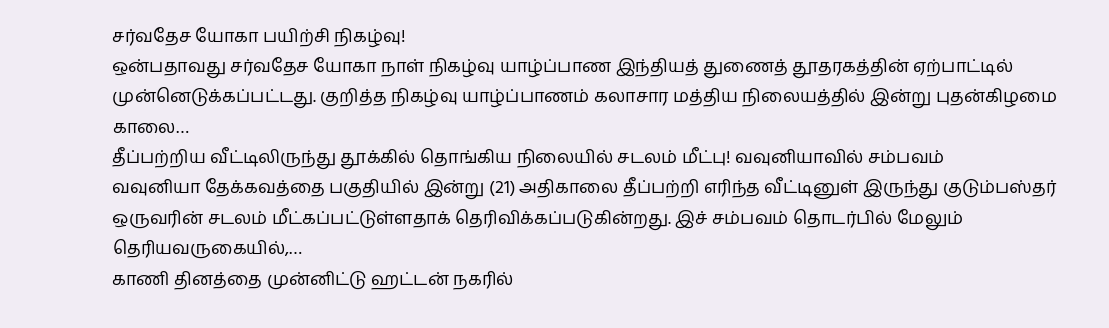சர்வதேச யோகா பயிற்சி நிகழ்வு!
ஒன்பதாவது சர்வதேச யோகா நாள் நிகழ்வு யாழ்ப்பாண இந்தியத் துணைத் தூதரகத்தின் ஏற்பாட்டில் முன்னெடுக்கப்பட்டது. குறித்த நிகழ்வு யாழ்ப்பாணம் கலாசார மத்திய நிலையத்தில் இன்று புதன்கிழமை காலை…
தீப்பற்றிய வீட்டிலிருந்து தூக்கில் தொங்கிய நிலையில் சடலம் மீட்பு! வவுனியாவில் சம்பவம்
வவுனியா தேக்கவத்தை பகுதியில் இன்று (21) அதிகாலை தீப்பற்றி எரிந்த வீட்டினுள் இருந்து குடும்பஸ்தர் ஒருவரின் சடலம் மீட்கப்பட்டுள்ளதாக் தெரிவிக்கப்படுகின்றது. இச் சம்பவம் தொடர்பில் மேலும் தெரியவருகையில்,…
காணி தினத்தை முன்னிட்டு ஹட்டன் நகரில்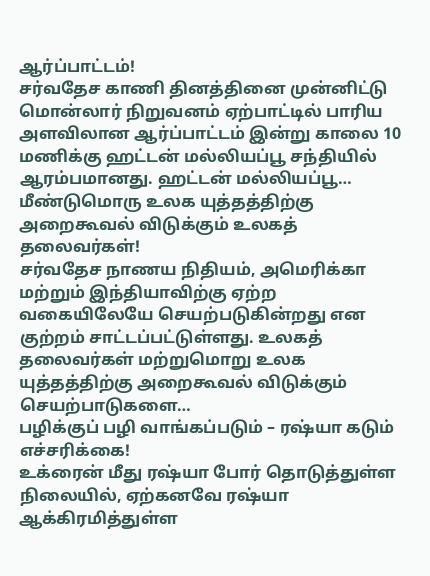ஆர்ப்பாட்டம்!
சர்வதேச காணி தினத்தினை முன்னிட்டு மொன்லார் நிறுவனம் ஏற்பாட்டில் பாரிய அளவிலான ஆர்ப்பாட்டம் இன்று காலை 10 மணிக்கு ஹட்டன் மல்லியப்பூ சந்தியில் ஆரம்பமானது. ஹட்டன் மல்லியப்பூ…
மீண்டுமொரு உலக யுத்தத்திற்கு அறைகூவல் விடுக்கும் உலகத் தலைவர்கள்!
சர்வதேச நாணய நிதியம், அமெரிக்கா மற்றும் இந்தியாவிற்கு ஏற்ற வகையிலேயே செயற்படுகின்றது என குற்றம் சாட்டப்பட்டுள்ளது. உலகத் தலைவர்கள் மற்றுமொறு உலக யுத்தத்திற்கு அறைகூவல் விடுக்கும் செயற்பாடுகளை…
பழிக்குப் பழி வாங்கப்படும் – ரஷ்யா கடும் எச்சரிக்கை!
உக்ரைன் மீது ரஷ்யா போர் தொடுத்துள்ள நிலையில், ஏற்கனவே ரஷ்யா ஆக்கிரமித்துள்ள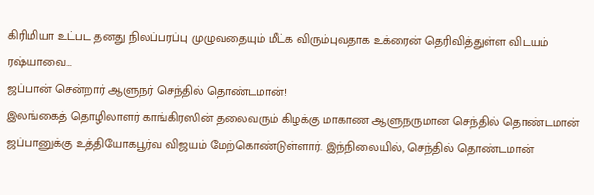கிரிமியா உட்பட தனது நிலப்பரப்பு முழுவதையும் மீட்க விரும்புவதாக உக்ரைன் தெரிவித்துள்ள விடயம் ரஷ்யாவை…
ஜப்பான் சென்றார் ஆளுநர் செந்தில் தொண்டமான்!
இலங்கைத் தொழிலாளர் காங்கிரஸின் தலைவரும் கிழக்கு மாகாண ஆளுநருமான செந்தில் தொண்டமான் ஜப்பானுக்கு உத்தியோகபூர்வ விஜயம் மேற்கொண்டுள்ளார். இந்நிலையில், செந்தில் தொண்டமான்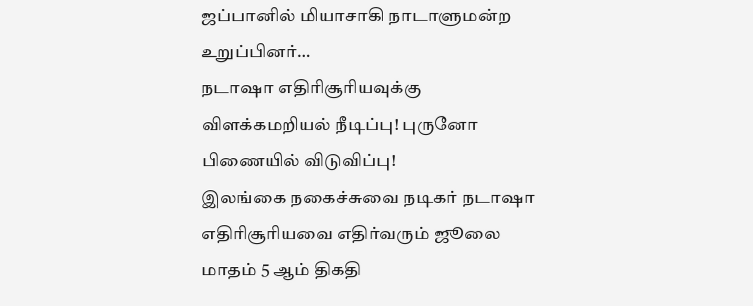ஜப்பானில் மியாசாகி நாடாளுமன்ற உறுப்பினர்…
நடாஷா எதிரிசூரியவுக்கு விளக்கமறியல் நீடிப்பு! புருனோ பிணையில் விடுவிப்பு!
இலங்கை நகைச்சுவை நடிகர் நடாஷா எதிரிசூரியவை எதிர்வரும் ஜூலை மாதம் 5 ஆம் திகதி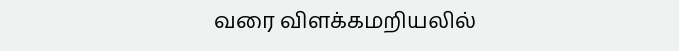வரை விளக்கமறியலில்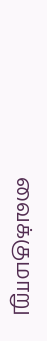வைக்குமாறு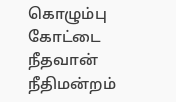கொழும்பு கோட்டை நீதவான் நீதிமன்றம்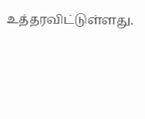உத்தரவிட்டுள்ளது.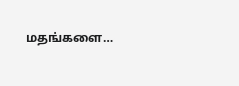மதங்களை…